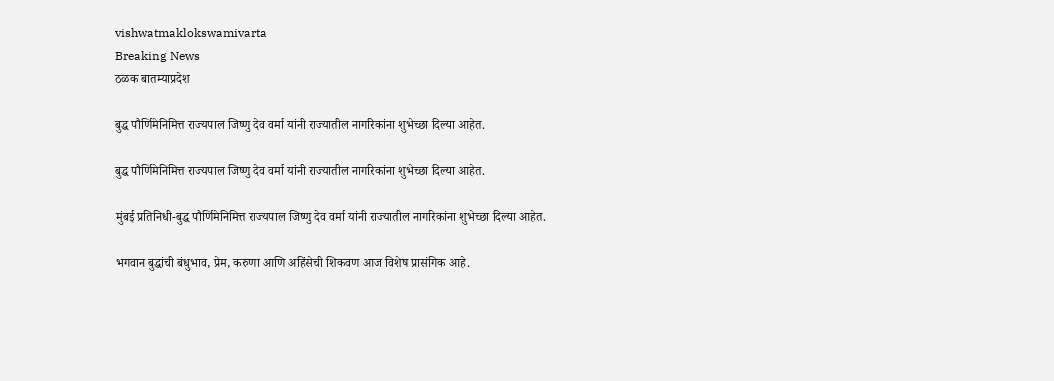vishwatmaklokswamivarta
Breaking News
ठळक बातम्याप्रदेश

बुद्ध पौर्णिमेनिमित्त राज्यपाल जिष्णु देव वर्मा यांनी राज्यातील नागरिकांना शुभेच्छा दिल्या आहेत.

बुद्ध पौर्णिमेनिमित्त राज्यपाल जिष्णु देव वर्मा यांनी राज्यातील नागरिकांना शुभेच्छा दिल्या आहेत.

मुंबई प्रतिनिधी-बुद्ध पौर्णिमेनिमित्त राज्यपाल जिष्णु देव वर्मा यांनी राज्यातील नागरिकांना शुभेच्छा दिल्या आहेत.

भगवान बुद्धांची बंधुभाव, प्रेम, करुणा आणि अहिंसेची शिकवण आज विशेष प्रासंगिक आहे.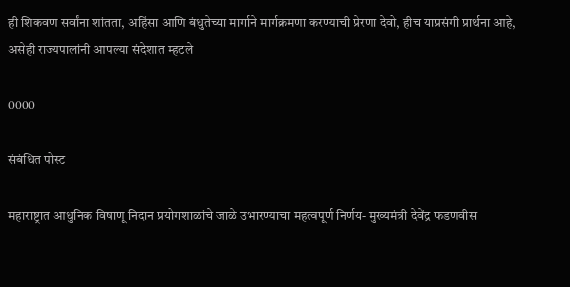ही शिकवण सर्वांना शांतता, अहिंसा आणि बंधुतेच्या मार्गाने मार्गक्रमणा करण्याची प्रेरणा देवो, हीच याप्रसंगी प्रार्थना आहे, असेही राज्यपालांनी आपल्या संदेशात म्हटले

0000

संबंधित पोस्ट

महाराष्ट्रात आधुनिक विषाणू निदान प्रयोगशाळांचे जाळे उभारण्याचा महत्वपूर्ण निर्णय- मुख्यमंत्री देवेंद्र फडणवीस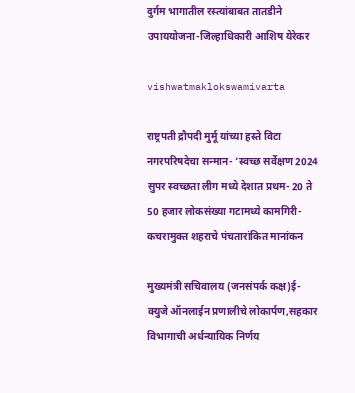दुर्गम भागातील रस्त्यांबाबत तातडीने उपाययोजना-जिल्हाधिकारी आशिष येरेकर

vishwatmaklokswamivarta

राष्ट्रपती द्रौपदी मुर्मू यांच्या हस्ते विटा नगरपरिषदेचा सन्मान- ‘स्वच्छ सर्वेक्षण 2024 सुपर स्वच्छता लीग मध्ये देशात प्रथम- 20 ते 50 हजार लोकसंख्या गटामध्ये कामगिरी- कचरामुक्त शहराचे पंचतारांकित मानांकन

मुख्यमंत्री सचिवालय (जनसंपर्क कक्ष)ई-क्युजे ऑनलाईन प्रणालीचे लोकार्पण,सहकार विभागाची अर्धन्यायिक निर्णय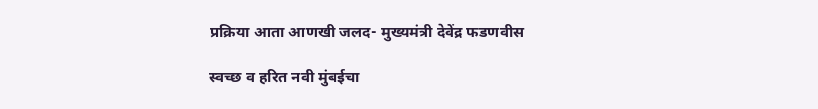प्रक्रिया आता आणखी जलद- मुख्यमंत्री देवेंद्र फडणवीस

स्वच्छ व हरित नवी मुंबईचा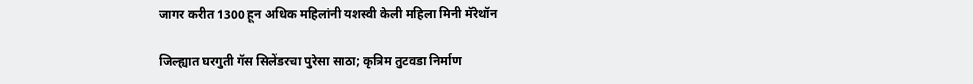जागर करीत 1300 हून अधिक महिलांनी यशस्वी केली महिला मिनी मॅरेथॉन

जिल्ह्यात घरगुती गॅस सिलेंडरचा पुरेसा साठा; कृत्रिम तुटवडा निर्माण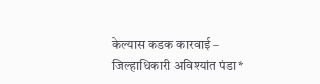केल्यास कडक कारवाई – जिल्हाधिकारी अविश्यांत पंडा*